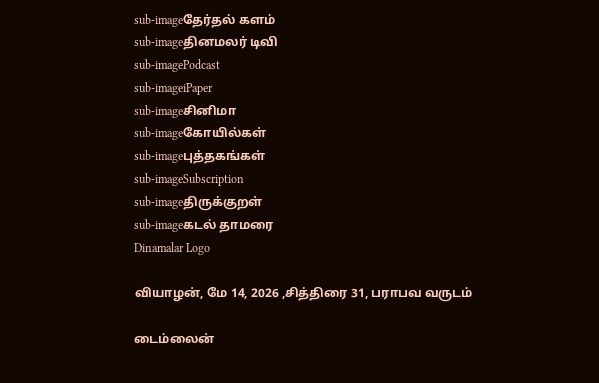sub-imageதேர்தல் களம்
sub-imageதினமலர் டிவி
sub-imagePodcast
sub-imageiPaper
sub-imageசினிமா
sub-imageகோயில்கள்
sub-imageபுத்தகங்கள்
sub-imageSubscription
sub-imageதிருக்குறள்
sub-imageகடல் தாமரை
Dinamalar Logo

வியாழன், மே 14, 2026 ,சித்திரை 31, பராபவ வருடம்

டைம்லைன்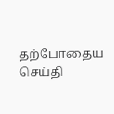தற்போதைய செய்தி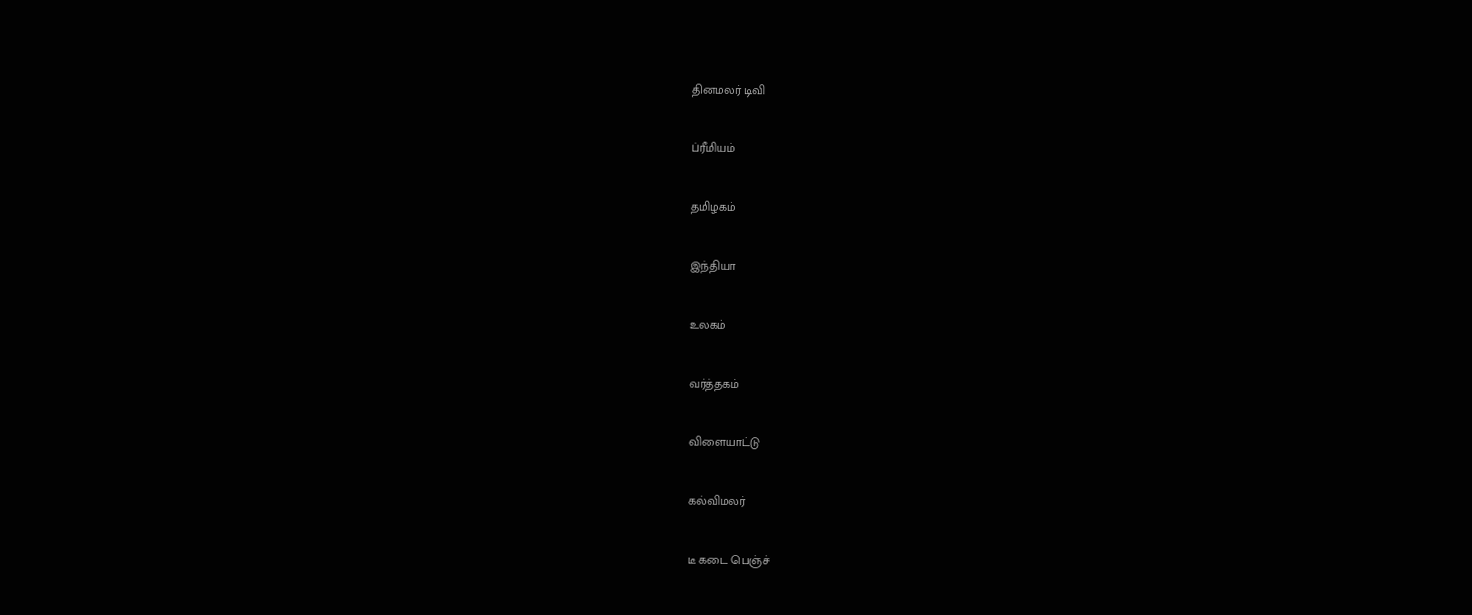தினமலர் டிவி


ப்ரீமியம்


தமிழகம்


இந்தியா


உலகம்


வர்த்தகம்


விளையாட்டு


கல்விமலர்


டீ கடை பெஞ்ச்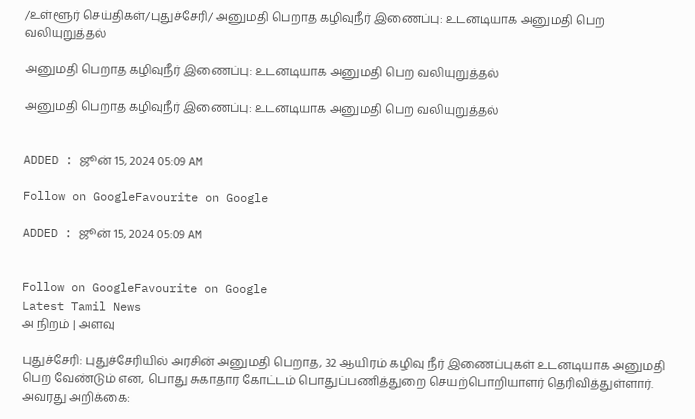/உள்ளூர் செய்திகள்/புதுச்சேரி/ அனுமதி பெறாத கழிவுநீர் இணைப்பு: உடனடியாக அனுமதி பெற வலியுறுத்தல்

அனுமதி பெறாத கழிவுநீர் இணைப்பு: உடனடியாக அனுமதி பெற வலியுறுத்தல்

அனுமதி பெறாத கழிவுநீர் இணைப்பு: உடனடியாக அனுமதி பெற வலியுறுத்தல்


ADDED : ஜூன் 15, 2024 05:09 AM

Follow on GoogleFavourite on Google

ADDED : ஜூன் 15, 2024 05:09 AM


Follow on GoogleFavourite on Google
Latest Tamil News
அ நிறம் | அளவு

புதுச்சேரி: புதுச்சேரியில் அரசின் அனுமதி பெறாத, 32 ஆயிரம் கழிவு நீர் இணைப்புகள் உடனடியாக அனுமதி பெற வேண்டும் என, பொது சுகாதார கோட்டம் பொதுப்பணித்துறை செயற்பொறியாளர் தெரிவித்துள்ளார். அவரது அறிக்கை: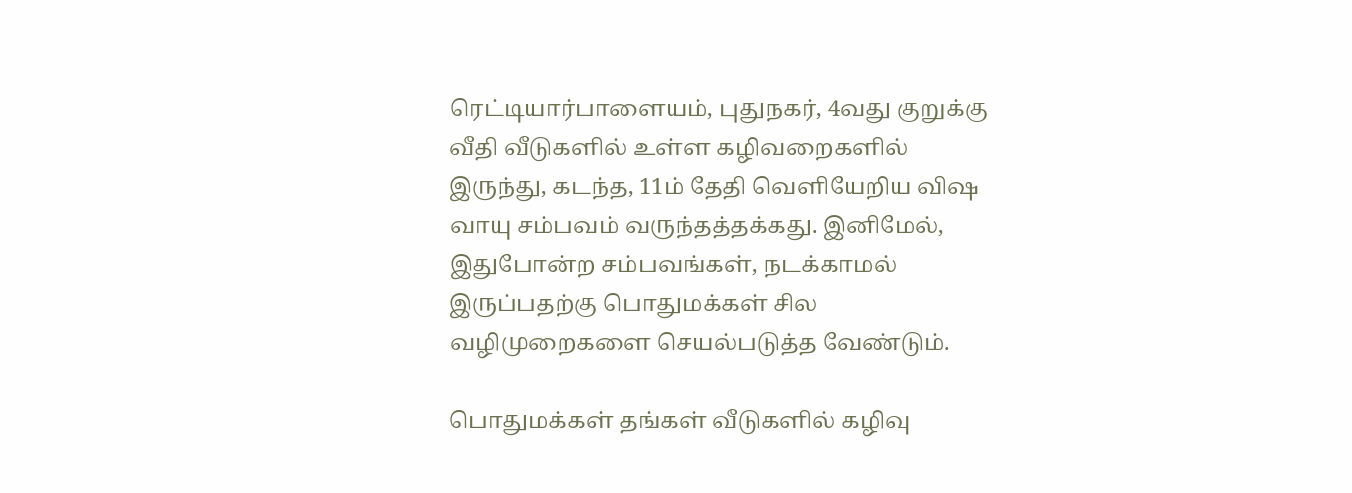ரெட்டியார்பாளையம், புதுநகர், 4வது குறுக்கு வீதி வீடுகளில் உள்ள கழிவறைகளில் இருந்து, கடந்த, 11ம் தேதி வெளியேறிய விஷ வாயு சம்பவம் வருந்தத்தக்கது. இனிமேல், இதுபோன்ற சம்பவங்கள், நடக்காமல் இருப்பதற்கு பொதுமக்கள் சில வழிமுறைகளை செயல்படுத்த வேண்டும்.

பொதுமக்கள் தங்கள் வீடுகளில் கழிவு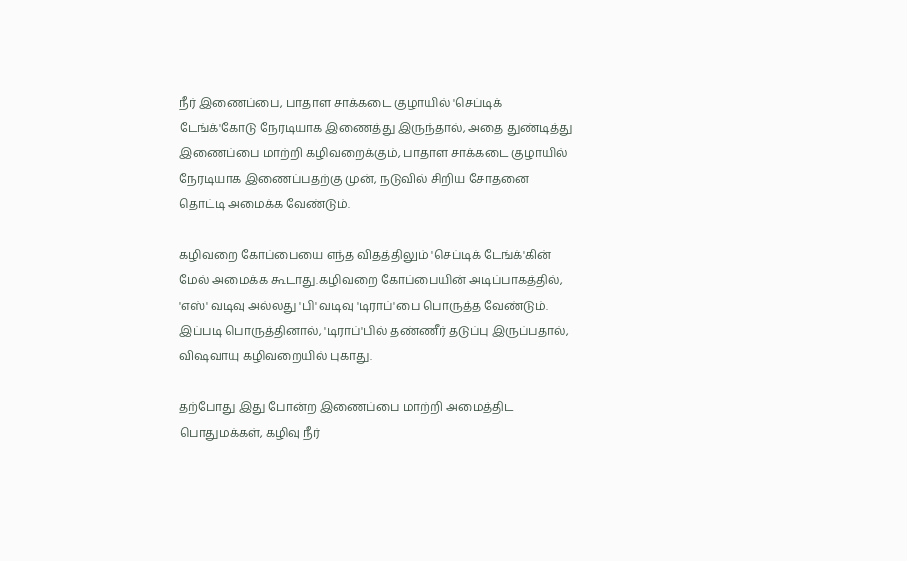நீர் இணைப்பை, பாதாள சாக்கடை குழாயில் 'செப்டிக் டேங்க்'கோடு நேரடியாக இணைத்து இருந்தால், அதை துண்டித்து இணைப்பை மாற்றி கழிவறைக்கும், பாதாள சாக்கடை குழாயில் நேரடியாக இணைப்பதற்கு முன், நடுவில் சிறிய சோதனை தொட்டி அமைக்க வேண்டும்.

கழிவறை கோப்பையை எந்த விதத்திலும் 'செப்டிக் டேங்க்'கின் மேல் அமைக்க கூடாது.கழிவறை கோப்பையின் அடிப்பாகத்தில், 'எஸ்' வடிவு அல்லது 'பி' வடிவு 'டிராப்'பை பொருத்த வேண்டும். இப்படி பொருத்தினால், 'டிராப்'பில் தண்ணீர் தடுப்பு இருப்பதால், விஷவாயு கழிவறையில் புகாது.

தற்போது இது போன்ற இணைப்பை மாற்றி அமைத்திட பொதுமக்கள், கழிவு நீர்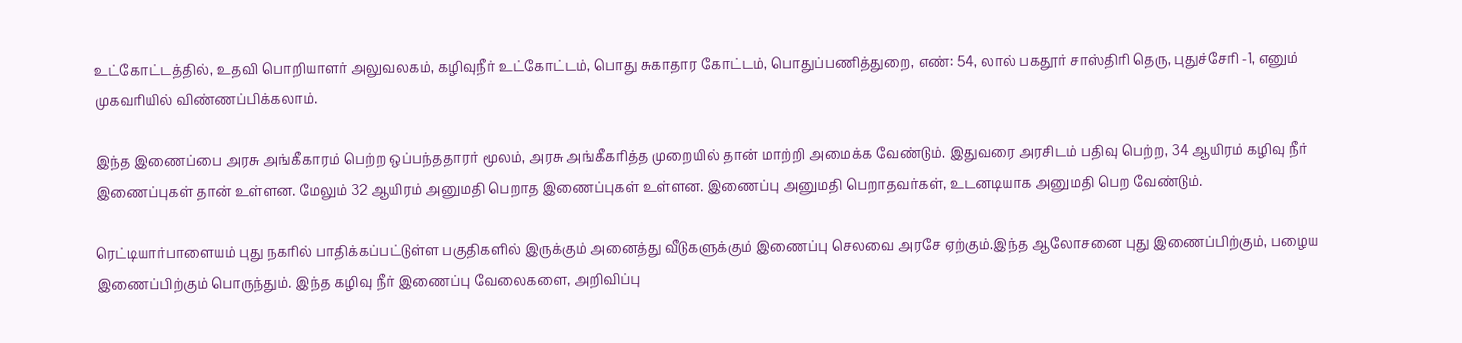உட்கோட்டத்தில், உதவி பொறியாளர் அலுவலகம், கழிவுநீர் உட்கோட்டம், பொது சுகாதார கோட்டம், பொதுப்பணித்துறை, எண்: 54, லால் பகதூர் சாஸ்திரி தெரு, புதுச்சேரி -1, எனும் முகவரியில் விண்ணப்பிக்கலாம்.

இந்த இணைப்பை அரசு அங்கீகாரம் பெற்ற ஒப்பந்ததாரர் மூலம், அரசு அங்கீகரித்த முறையில் தான் மாற்றி அமைக்க வேண்டும். இதுவரை அரசிடம் பதிவு பெற்ற, 34 ஆயிரம் கழிவு நீர் இணைப்புகள் தான் உள்ளன. மேலும் 32 ஆயிரம் அனுமதி பெறாத இணைப்புகள் உள்ளன. இணைப்பு அனுமதி பெறாதவர்கள், உடனடியாக அனுமதி பெற வேண்டும்.

ரெட்டியார்பாளையம் புது நகரில் பாதிக்கப்பட்டுள்ள பகுதிகளில் இருக்கும் அனைத்து வீடுகளுக்கும் இணைப்பு செலவை அரசே ஏற்கும்.இந்த ஆலோசனை புது இணைப்பிற்கும், பழைய இணைப்பிற்கும் பொருந்தும். இந்த கழிவு நீர் இணைப்பு வேலைகளை, அறிவிப்பு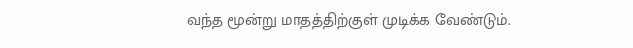வந்த மூன்று மாதத்திற்குள் முடிக்க வேண்டும்.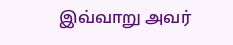இவ்வாறு அவர்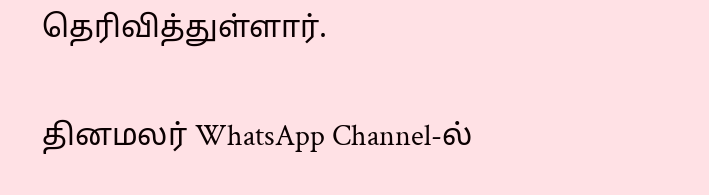தெரிவித்துள்ளார்.

தினமலர் WhatsApp Channel-ல்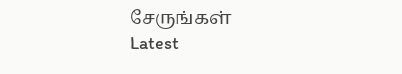சேருங்கள்
Latest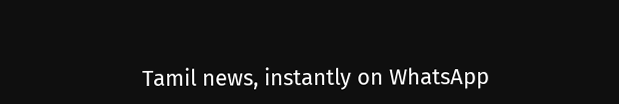Tamil news, instantly on WhatsApp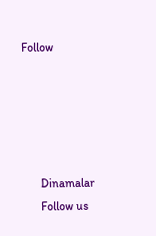Follow





      Dinamalar
      Follow us